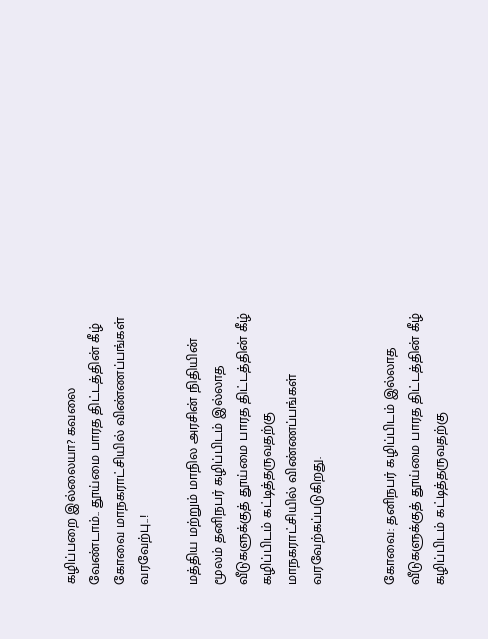கழிப்பறை இல்லையா? கவலை வேண்டாம்.. தூய்மை பாரத திட்டத்தின் கீழ்‌ கோவை மாநகராட்சியில் விண்ணப்பங்கள்‌ வரவேற்பு..!

மத்திய மற்றும்‌ மாநில‌ அரசின்‌ நிதியின்‌ மூலம்‌ தனிநபர்‌ கழிப்பிடம்‌ இல்லாத வீடுகளுக்குத் தூய்மை பாரத திட்டத்தின் கீழ்‌ கழிப்பிடம்‌ கட்டித்தருவதற்கு மாநகராட்சியில் விண்ணப்பங்கள்‌ வரவேற்கப்படுகிறது.


கோவை: தனிநபர்‌ கழிப்பிடம்‌ இல்லாத வீடுகளுக்குத் தூய்மை பாரத திட்டத்தின் கீழ்‌ கழிப்பிடம்‌ கட்டித்தருவதற்கு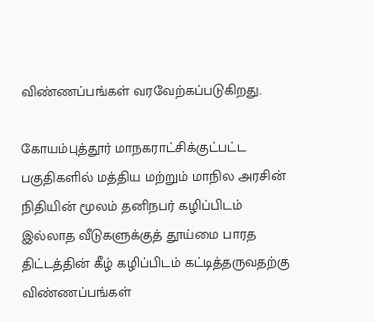விண்ணப்பங்கள்‌ வரவேற்கப்படுகிறது.

கோயம்புத்தூர்‌ மாநகராட்சிக்குட்பட்ட பகுதிகளில்‌ மத்திய மற்றும்‌ மாநில‌ அரசின்‌ நிதியின்‌ மூலம்‌ தனிநபர்‌ கழிப்பிடம்‌ இல்லாத வீடுகளுக்குத் தூய்மை பாரத திட்டத்தின் கீழ்‌ கழிப்பிடம்‌ கட்டித்தருவதற்கு விண்ணப்பங்கள்‌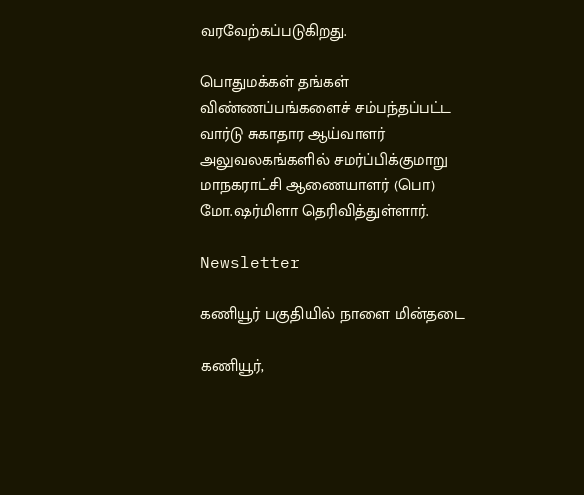வரவேற்கப்படுகிறது.

பொதுமக்கள்‌ தங்கள்‌ விண்ணப்பங்களைச் சம்பந்தப்பட்ட வார்டு சுகாதார ஆய்வாளர்‌ அலுவலகங்களில்‌ சமர்ப்பிக்குமாறு மாநகராட்சி ஆணையாளர்‌ (பொ) மோ.ஷர்மிளா தெரிவித்துள்ளார்‌.

Newsletter

கணியூர் பகுதியில் நாளை மின்தடை

கணியூர்,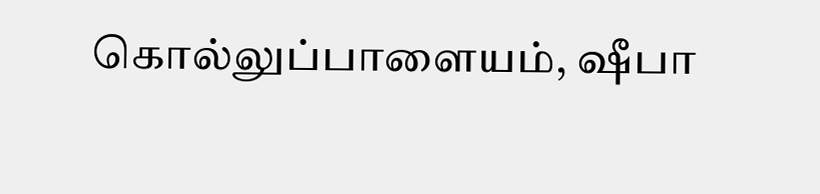கொல்லுப்பாளையம், ஷீபா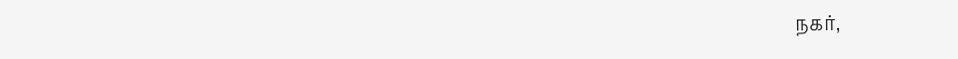நகர்,